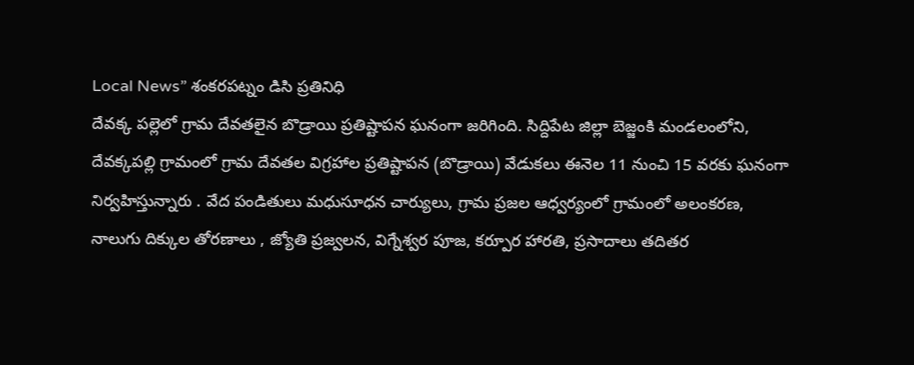Local News” శంకరపట్నం డిసి ప్రతినిధి
దేవక్క పల్లెలో గ్రామ దేవతలైన బొడ్రాయి ప్రతిష్టాపన ఘనంగా జరిగింది. సిద్దిపేట జిల్లా బెజ్జంకి మండలంలోని, దేవక్కపల్లి గ్రామంలో గ్రామ దేవతల విగ్రహాల ప్రతిష్టాపన (బొడ్రాయి) వేడుకలు ఈనెల 11 నుంచి 15 వరకు ఘనంగా నిర్వహిస్తున్నారు . వేద పండితులు మధుసూధన చార్యులు, గ్రామ ప్రజల ఆధ్వర్యంలో గ్రామంలో అలంకరణ, నాలుగు దిక్కుల తోరణాలు , జ్యోతి ప్రజ్వలన, విగ్నేశ్వర పూజ, కర్పూర హారతి, ప్రసాదాలు తదితర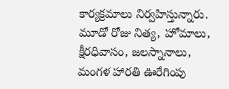కార్యక్రమాలు నిర్వహిస్తున్నారు. మూడో రోజు నిత్య, హోమాలు, క్షీరధివాసం, జలస్నానాలు, మంగళ హారతి ఊరేగింపు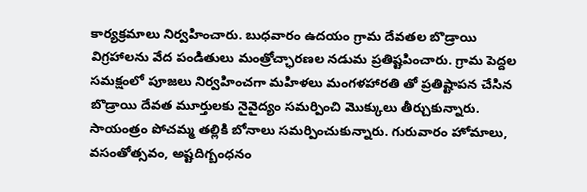కార్యక్రమాలు నిర్వహించారు. బుధవారం ఉదయం గ్రామ దేవతల బొడ్రాయి విగ్రహాలను వేద పండితులు మంత్రోచ్ఛారణల నడుమ ప్రతిష్టపించారు. గ్రామ పెద్దల సమక్షంలో పూజలు నిర్వహించగా మహిళలు మంగళహారతి తో ప్రతిష్టాపన చేసిన బొడ్రాయి దేవత మూర్తులకు నైవైద్యం సమర్పించి మొక్కులు తీర్చుకున్నారు. సాయంత్రం పోచమ్మ తల్లికి బోనాలు సమర్పించుకున్నారు. గురువారం హోమాలు, వసంతోత్సవం, అష్టదిగ్బంధనం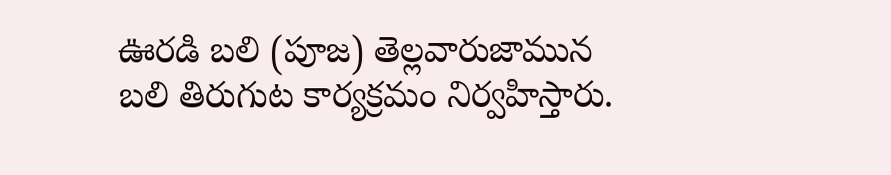ఊరడి బలి (పూజ) తెల్లవారుజామున బలి తిరుగుట కార్యక్రమం నిర్వహిస్తారు.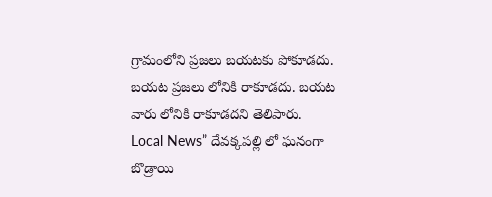గ్రామంలోని ప్రజలు బయటకు పోకూడదు. బయట ప్రజలు లోనికి రాకూడదు. బయట వారు లోనికి రాకూడదని తెలిపారు.
Local News” దేవక్కపల్లి లో ఘనంగా బొడ్రాయి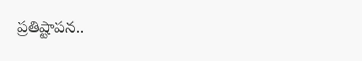ప్రతిష్టాపన..